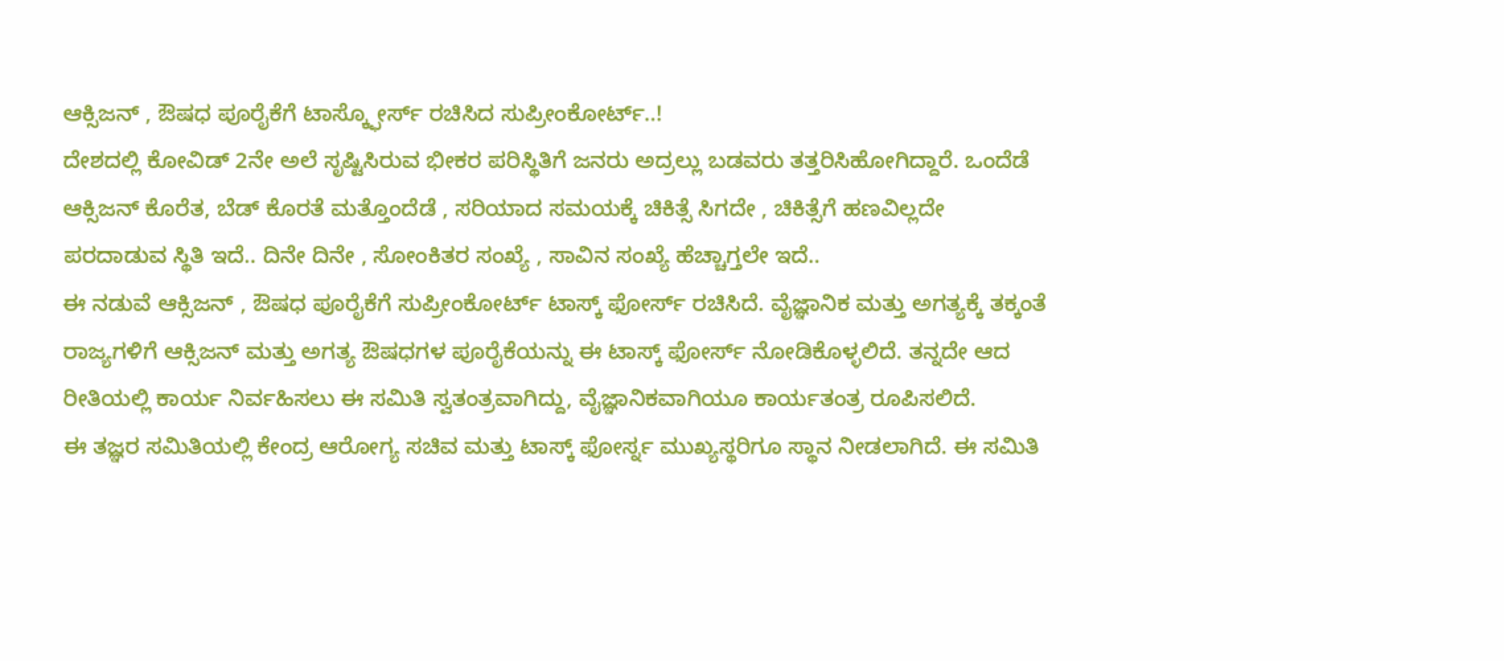ಆಕ್ಸಿಜನ್ , ಔಷಧ ಪೂರೈಕೆಗೆ ಟಾಸ್ಕ್ಫೋರ್ಸ್ ರಚಿಸಿದ ಸುಪ್ರೀಂಕೋರ್ಟ್..!
ದೇಶದಲ್ಲಿ ಕೋವಿಡ್ 2ನೇ ಅಲೆ ಸೃಷ್ಟಿಸಿರುವ ಭೀಕರ ಪರಿಸ್ಥಿತಿಗೆ ಜನರು ಅದ್ರಲ್ಲು ಬಡವರು ತತ್ತರಿಸಿಹೋಗಿದ್ದಾರೆ. ಒಂದೆಡೆ ಆಕ್ಸಿಜನ್ ಕೊರೆತ, ಬೆಡ್ ಕೊರತೆ ಮತ್ತೊಂದೆಡೆ , ಸರಿಯಾದ ಸಮಯಕ್ಕೆ ಚಿಕಿತ್ಸೆ ಸಿಗದೇ , ಚಿಕಿತ್ಸೆಗೆ ಹಣವಿಲ್ಲದೇ ಪರದಾಡುವ ಸ್ಥಿತಿ ಇದೆ.. ದಿನೇ ದಿನೇ , ಸೋಂಕಿತರ ಸಂಖ್ಯೆ , ಸಾವಿನ ಸಂಖ್ಯೆ ಹೆಚ್ಚಾಗ್ತಲೇ ಇದೆ..
ಈ ನಡುವೆ ಆಕ್ಸಿಜನ್ , ಔಷಧ ಪೂರೈಕೆಗೆ ಸುಪ್ರೀಂಕೋರ್ಟ್ ಟಾಸ್ಕ್ ಫೋರ್ಸ್ ರಚಿಸಿದೆ. ವೈಜ್ಞಾನಿಕ ಮತ್ತು ಅಗತ್ಯಕ್ಕೆ ತಕ್ಕಂತೆ ರಾಜ್ಯಗಳಿಗೆ ಆಕ್ಸಿಜನ್ ಮತ್ತು ಅಗತ್ಯ ಔಷಧಗಳ ಪೂರೈಕೆಯನ್ನು ಈ ಟಾಸ್ಕ್ ಫೋರ್ಸ್ ನೋಡಿಕೊಳ್ಳಲಿದೆ. ತನ್ನದೇ ಆದ ರೀತಿಯಲ್ಲಿ ಕಾರ್ಯ ನಿರ್ವಹಿಸಲು ಈ ಸಮಿತಿ ಸ್ವತಂತ್ರವಾಗಿದ್ದು, ವೈಜ್ಞಾನಿಕವಾಗಿಯೂ ಕಾರ್ಯತಂತ್ರ ರೂಪಿಸಲಿದೆ.
ಈ ತಜ್ಞರ ಸಮಿತಿಯಲ್ಲಿ ಕೇಂದ್ರ ಆರೋಗ್ಯ ಸಚಿವ ಮತ್ತು ಟಾಸ್ಕ್ ಫೋರ್ಸ್ನ ಮುಖ್ಯಸ್ಥರಿಗೂ ಸ್ಥಾನ ನೀಡಲಾಗಿದೆ. ಈ ಸಮಿತಿ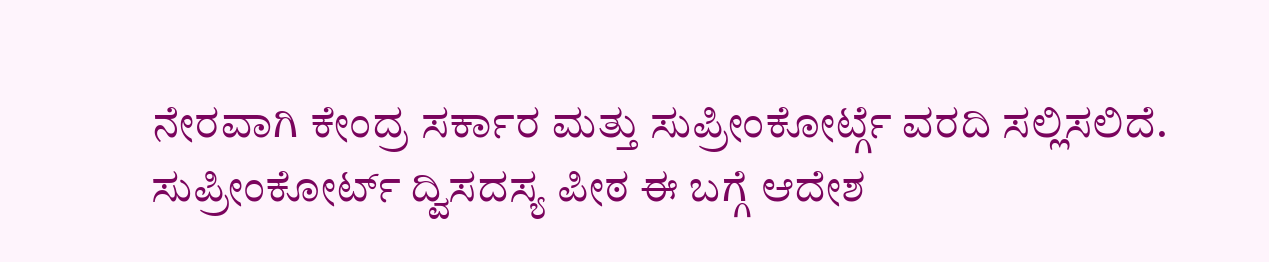ನೇರವಾಗಿ ಕೇಂದ್ರ ಸರ್ಕಾರ ಮತ್ತು ಸುಪ್ರೀಂಕೋರ್ಟ್ಗೆ ವರದಿ ಸಲ್ಲಿಸಲಿದೆ. ಸುಪ್ರೀಂಕೋರ್ಟ್ ದ್ವಿಸದಸ್ಯ ಪೀಠ ಈ ಬಗ್ಗೆ ಆದೇಶ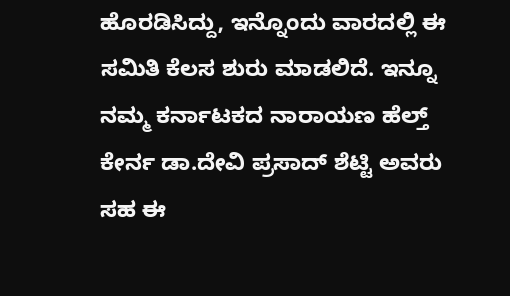ಹೊರಡಿಸಿದ್ದು, ಇನ್ನೊಂದು ವಾರದಲ್ಲಿ ಈ ಸಮಿತಿ ಕೆಲಸ ಶುರು ಮಾಡಲಿದೆ. ಇನ್ನೂ ನಮ್ಮ ಕರ್ನಾಟಕದ ನಾರಾಯಣ ಹೆಲ್ತ್ ಕೇರ್ನ ಡಾ.ದೇವಿ ಪ್ರಸಾದ್ ಶೆಟ್ಟಿ ಅವರು ಸಹ ಈ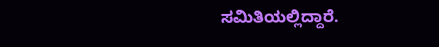ಸಮಿತಿಯಲ್ಲಿದ್ದಾರೆ.